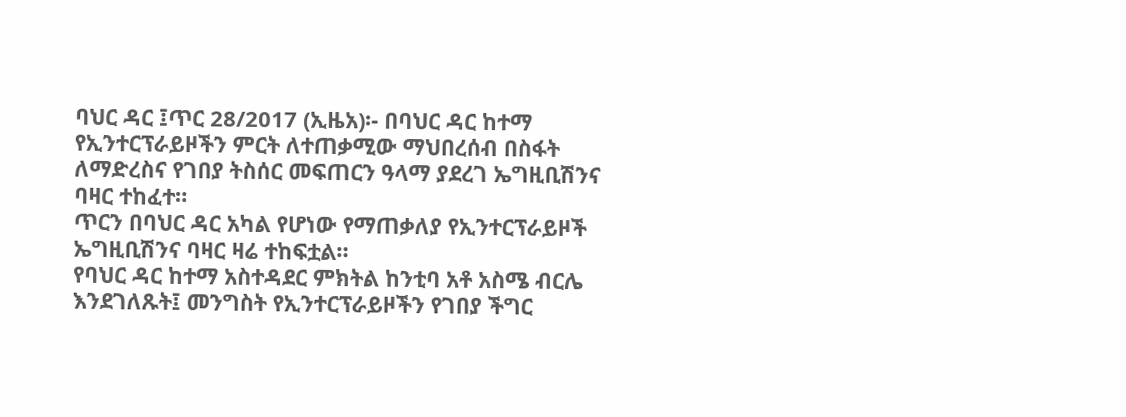ባህር ዳር ፤ጥር 28/2017 (ኢዜአ)፡- በባህር ዳር ከተማ የኢንተርፕራይዞችን ምርት ለተጠቃሚው ማህበረሰብ በስፋት ለማድረስና የገበያ ትስሰር መፍጠርን ዓላማ ያደረገ ኤግዚቢሽንና ባዛር ተከፈተ።
ጥርን በባህር ዳር አካል የሆነው የማጠቃለያ የኢንተርፕራይዞች ኤግዚቢሽንና ባዛር ዛሬ ተከፍቷል።
የባህር ዳር ከተማ አስተዳደር ምክትል ከንቲባ አቶ አስሜ ብርሌ እንደገለጹት፤ መንግስት የኢንተርፕራይዞችን የገበያ ችግር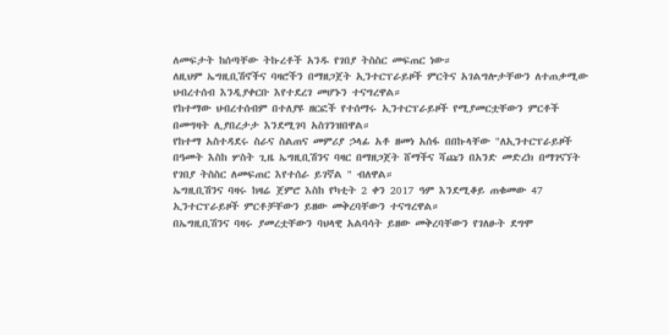ለመፍታት ከሰጣቸው ትኩረቶች አንዱ የገበያ ትስስር መፍጠር ነው።
ለዚህም ኤግዚቢሽኖችና ባዛሮችን በማዘጋጀት ኢንተርፕራይዞች ምርትና አገልግሎታቸውን ለተጠቃሚው ህብረተሰብ እንዲያቀርቡ እየተደረገ መሆኑን ተናግረዋል።
የከተማው ህብረተሰብም በተለያዩ ዘርፎች የተሰማሩ ኢንተርፕራይዞች የሚያመርቷቸውን ምርቶች በመግዛት ሊያበረታታ እንደሚገባ አስገንዝበዋል።
የከተማ አስተዳደሩ ስራና ስልጠና መምሪያ ኃላፊ አቶ ዘመነ አሰፋ በበኩላቸው "ለኢንተርፕራይዞች በዓመት እስከ ሦስት ጊዜ ኤግዚቢሽንና ባዛር በማዘጋጀት ሸማችና ሻጩን በአንድ መድረክ በማገናኘት የገበያ ትስስር ለመፍጠር እየተሰራ ይገኛል " ብለዋል።
ኤግዚቢሽንና ባዛሩ ከዛሬ ጀምሮ እስከ የካቲት 2 ቀን 2017 ዓም እንደሚቆይ ጠቁመው 47 ኢንተርፕራይዞች ምርቶቻቸውን ይዘው መቅረባቸውን ተናግረዋል።
በኤግዚቢሽንና ባዛሩ ያመረቷቸውን ባህላዊ አልባሳት ይዘው መቅረባቸውን የገለፁት ደግሞ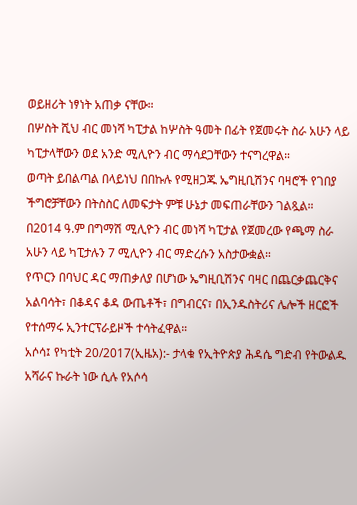ወይዘሪት ነፃነት አጠቃ ናቸው።
በሦስት ሺህ ብር መነሻ ካፒታል ከሦስት ዓመት በፊት የጀመሩት ስራ አሁን ላይ ካፒታላቸውን ወደ አንድ ሚሊዮን ብር ማሳደጋቸውን ተናግረዋል።
ወጣት ይበልጣል በላይነህ በበኩሉ የሚዘጋጁ ኤግዚቢሽንና ባዛሮች የገበያ ችግሮቻቸውን በትስስር ለመፍታት ምቹ ሁኔታ መፍጠራቸውን ገልጿል።
በ2014 ዓ.ም በግማሽ ሚሊዮን ብር መነሻ ካፒታል የጀመረው የጫማ ስራ አሁን ላይ ካፒታሉን 7 ሚሊዮን ብር ማድረሱን አስታውቋል።
የጥርን በባህር ዳር ማጠቃለያ በሆነው ኤግዚቢሽንና ባዛር በጨርቃጨርቅና አልባሳት፣ በቆዳና ቆዳ ውጤቶች፣ በግብርና፣ በኢንዱስትሪና ሌሎች ዘርፎች የተሰማሩ ኢንተርፕራይዞች ተሳትፈዋል።
አሶሳ፤ የካቲት 20/2017(ኢዜአ):- ታላቁ የኢትዮጵያ ሕዳሴ ግድብ የትውልዱ አሻራና ኩራት ነው ሲሉ የአሶሳ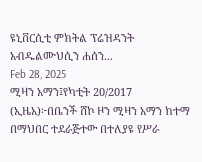ዩኒቨርሲቲ ምክትል ፕሬዝዳንት አብዱልሙህሲን ሐሰን...
Feb 28, 2025
ሚዛን አማን፤የካቲት 20/2017 (ኢዜአ)፦በቤንች ሸኮ ዞን ሚዛን አማን ከተማ በማህበር ተደራጅተው በተለያዩ የሥራ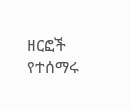ዘርፎች የተሰማሩ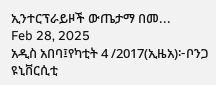ኢንተርፕራይዞች ውጤታማ በመ...
Feb 28, 2025
አዲስ አበባ፤የካቲት 4 /2017(ኢዜአ)፦ቦንጋ ዩኒቨርሲቲ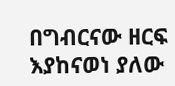በግብርናው ዘርፍ እያከናወነ ያለው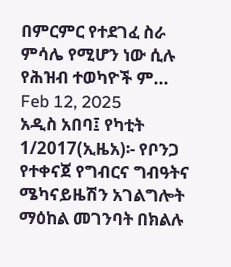በምርምር የተደገፈ ስራ ምሳሌ የሚሆን ነው ሲሉ የሕዝብ ተወካዮች ም...
Feb 12, 2025
አዲስ አበባ፤ የካቲት 1/2017(ኢዜአ)፡- የቦንጋ የተቀናጀ የግብርና ግብዓትና ሜካናይዜሽን አገልግሎት ማዕከል መገንባት በክልሉ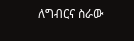ለግብርና ስራው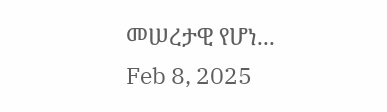መሠረታዊ የሆነ...
Feb 8, 2025